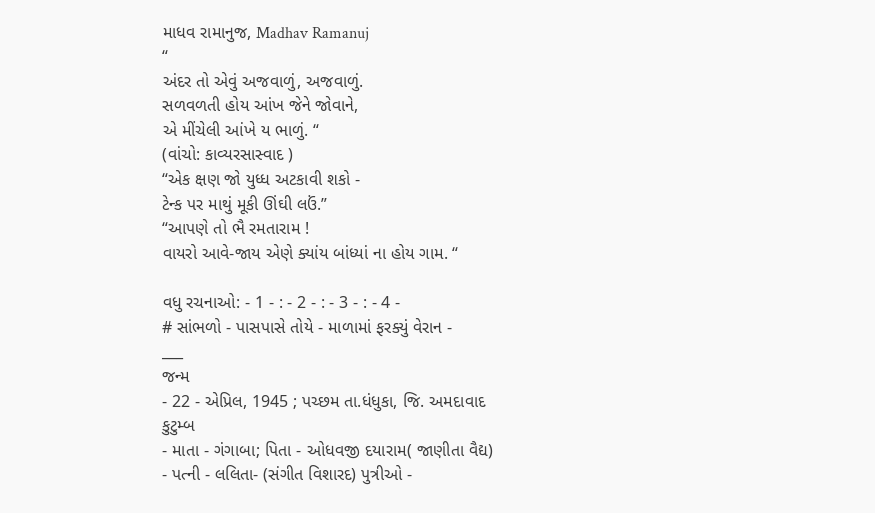માધવ રામાનુજ, Madhav Ramanuj
“
અંદર તો એવું અજવાળું, અજવાળું.
સળવળતી હોય આંખ જેને જોવાને,
એ મીંચેલી આંખે ય ભાળું. “
(વાંચો: કાવ્યરસાસ્વાદ )
“એક ક્ષણ જો યુધ્ધ અટકાવી શકો -
ટેન્ક પર માથું મૂકી ઊંઘી લઉં.”
“આપણે તો ભૈ રમતારામ !
વાયરો આવે-જાય એણે ક્યાંય બાંધ્યાં ના હોય ગામ. “

વધુ રચનાઓ: - 1 - : - 2 - : - 3 - : - 4 -
# સાંભળો - પાસપાસે તોયે - માળામાં ફરક્યું વેરાન -
___
જન્મ
- 22 - એપ્રિલ, 1945 ; પચ્છમ તા.ધંધુકા, જિ. અમદાવાદ
કુટુમ્બ
- માતા - ગંગાબા; પિતા - ઓધવજી દયારામ( જાણીતા વૈદ્ય)
- પત્ની - લલિતા- (સંગીત વિશારદ) પુત્રીઓ -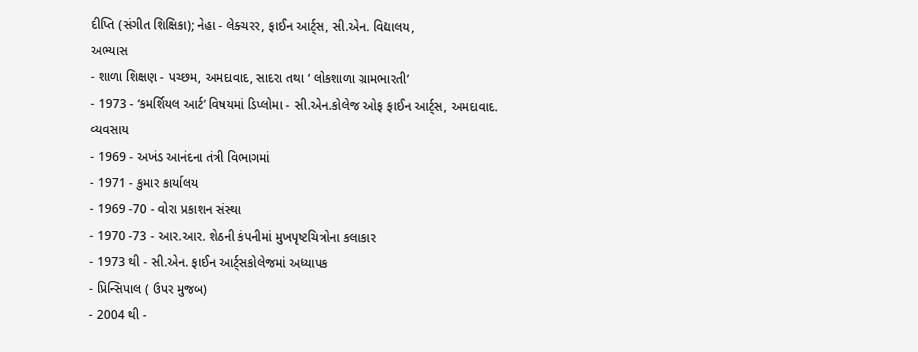દીપ્તિ (સંગીત શિક્ષિકા); નેહા - લેક્ચરર, ફાઈન આર્ટ્સ, સી.એન. વિદ્યાલય,
અભ્યાસ
- શાળા શિક્ષણ - પચ્છમ, અમદાવાદ, સાદરા તથા ‘ લોકશાળા ગ્રામભારતી’
- 1973 - ‘કમર્શિયલ આર્ટ’ વિષયમાં ડિપ્લોમા - સી.એન.કોલેજ ઓફ ફાઈન આર્ટ્સ, અમદાવાદ.
વ્યવસાય
- 1969 - અખંડ આનંદના તંત્રી વિભાગમાં
- 1971 - કુમાર કાર્યાલય
- 1969 -70 - વોરા પ્રકાશન સંસ્થા
- 1970 -73 - આર.આર. શેઠની કંપનીમાં મુખપૃષ્ટચિત્રોના કલાકાર
- 1973 થી - સી.એન. ફાઈન આર્ટ્સકોલેજમાં અધ્યાપક
- પ્રિન્સિપાલ ( ઉપર મુજબ)
- 2004 થી -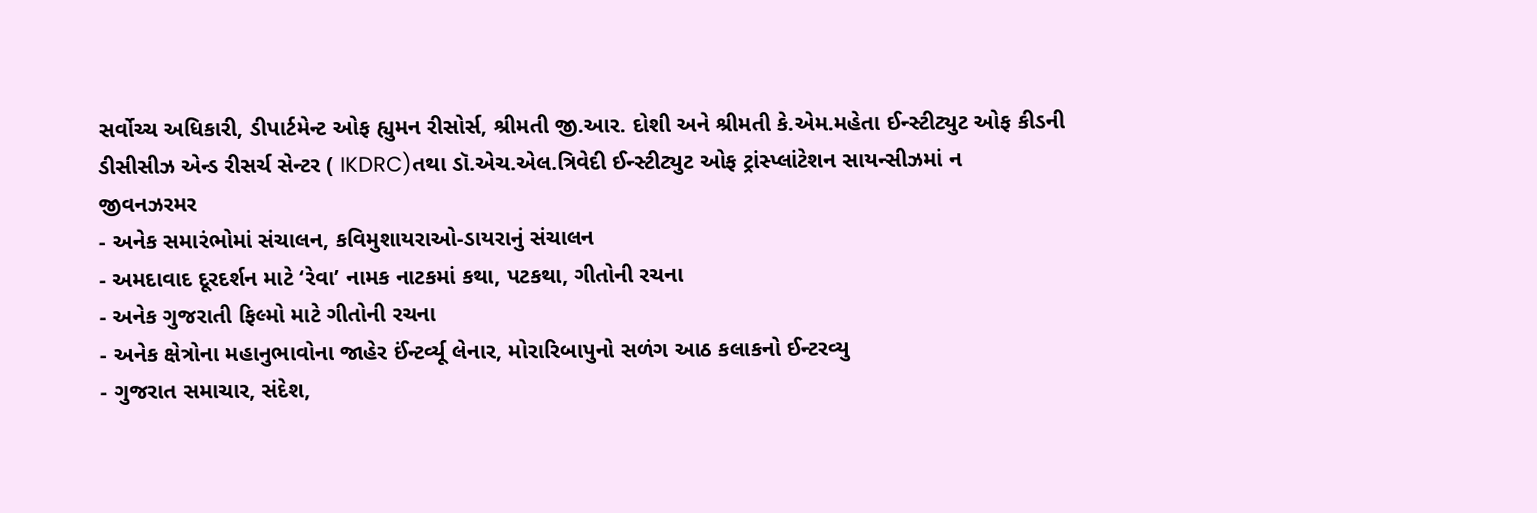સર્વોચ્ચ અધિકારી, ડીપાર્ટમેન્ટ ઓફ હ્યુમન રીસોર્સ, શ્રીમતી જી.આર. દોશી અને શ્રીમતી કે.એમ.મહેતા ઈન્સ્ટીટ્યુટ ઓફ કીડની ડીસીસીઝ એન્ડ રીસર્ચ સેન્ટર ( IKDRC)તથા ડૉ.એચ.એલ.ત્રિવેદી ઈન્સ્ટીટ્યુટ ઓફ ટ્રાંસ્પ્લાંટેશન સાયન્સીઝમાં ન
જીવનઝરમર
- અનેક સમારંભોમાં સંચાલન, કવિમુશાયરાઓ-ડાયરાનું સંચાલન
- અમદાવાદ દૂરદર્શન માટે ‘રેવા’ નામક નાટકમાં કથા, પટકથા, ગીતોની રચના
- અનેક ગુજરાતી ફિલ્મો માટે ગીતોની રચના
- અનેક ક્ષેત્રોના મહાનુભાવોના જાહેર ઈંન્ટર્વ્યૂ લેનાર, મોરારિબાપુનો સળંગ આઠ કલાકનો ઈન્ટરવ્યુ
- ગુજરાત સમાચાર, સંદેશ,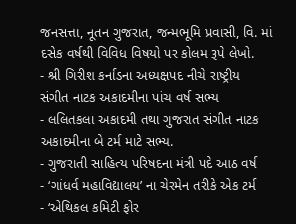જનસત્તા, નૂતન ગુજરાત, જન્મભૂમિ પ્રવાસી, વિ. માં દસેક વર્ષથી વિવિધ વિષયો પર કોલમ રૂપે લેખો.
- શ્રી ગિરીશ કર્નાડના અધ્યક્ષપદ નીચે રાષ્ટ્રીય સંગીત નાટક અકાદમીના પાંચ વર્ષ સભ્ય
- લલિતકલા અકાદમી તથા ગુજરાત સંગીત નાટક અકાદમીના બે ટર્મ માટે સભ્ય.
- ગુજરાતી સાહિત્ય પરિષદના મંત્રી પદે આઠ વર્ષ
- ‘ગાંધર્વ મહાવિદ્યાલય’ ના ચેરમેન તરીકે એક ટર્મ
- ‘એથિકલ કમિટી ફોર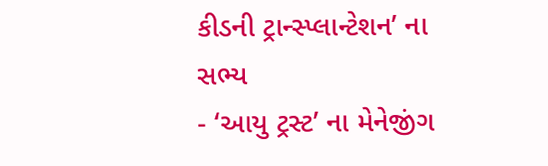કીડની ટ્રાન્સ્પ્લાન્ટેશન’ ના સભ્ય
- ‘આયુ ટ્રસ્ટ’ ના મેનેજીંગ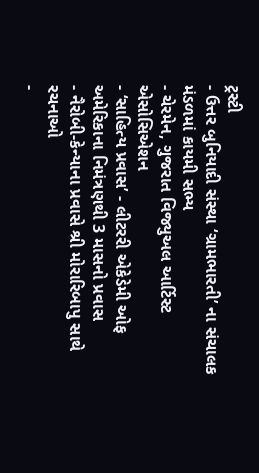ટ્રસ્ટી
- ઉત્તર બુનિયાદી સંસ્થા ‘ગ્રામભારતી’ ના સંચાલક મંડળમાં કાયમી સભ્ય
- ચેરમેન, ગુજરાત વિજ્યુઅલ આર્ટિસ્ટ એસોસિએશન
- ‘સાહિત્ય પ્રવાસ’ - લીટરરી એકેડેમી ઓફ અમેરિકાના નિમંત્રણથી 3 માસનો પ્રવાસ
- નૈરોબી-કેન્યાના પ્રવાસે શ્રી મોરારિબાપુ સાથે
રચનાઓ
-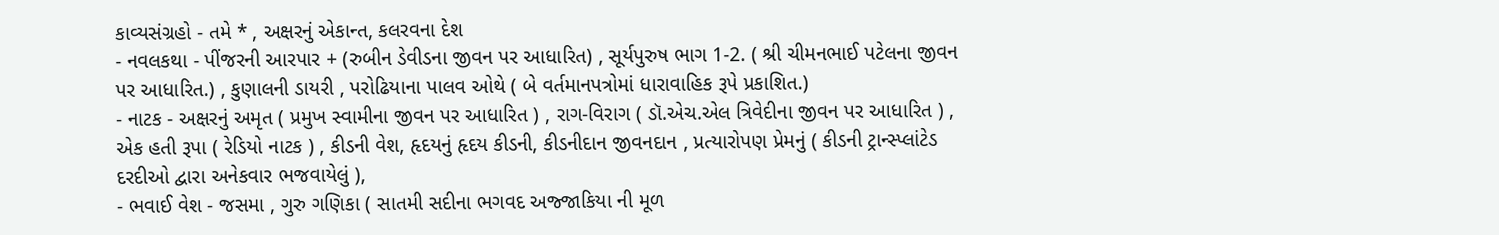કાવ્યસંગ્રહો - તમે * , અક્ષરનું એકાન્ત, કલરવના દેશ
- નવલકથા - પીંજરની આરપાર + (રુબીન ડેવીડના જીવન પર આધારિત) , સૂર્યપુરુષ ભાગ 1-2. ( શ્રી ચીમનભાઈ પટેલના જીવન પર આધારિત.) , કુણાલની ડાયરી , પરોઢિયાના પાલવ ઓથે ( બે વર્તમાનપત્રોમાં ધારાવાહિક રૂપે પ્રકાશિત.)
- નાટક - અક્ષરનું અમૃત ( પ્રમુખ સ્વામીના જીવન પર આધારિત ) , રાગ-વિરાગ ( ડૉ.એચ.એલ ત્રિવેદીના જીવન પર આધારિત ) , એક હતી રૂપા ( રેડિયો નાટક ) , કીડની વેશ, હૃદયનું હૃદય કીડની, કીડનીદાન જીવનદાન , પ્રત્યારોપણ પ્રેમનું ( કીડની ટ્રાન્સ્પ્લાંટેડ દરદીઓ દ્વારા અનેકવાર ભજવાયેલું ),
- ભવાઈ વેશ - જસમા , ગુરુ ગણિકા ( સાતમી સદીના ભગવદ અજ્જાકિયા ની મૂળ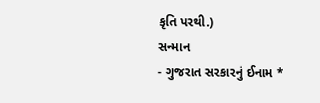કૃતિ પરથી.)
સન્માન
- ગુજરાત સરકારનું ઈનામ *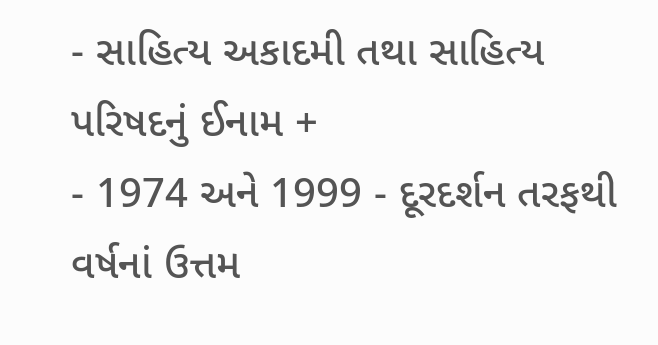- સાહિત્ય અકાદમી તથા સાહિત્ય પરિષદનું ઈનામ +
- 1974 અને 1999 - દૂરદર્શન તરફથી વર્ષનાં ઉત્તમ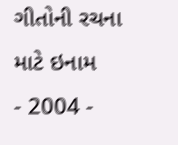ગીતોની રચના માટે ઇનામ
- 2004 -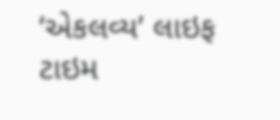‘એકલવ્ય’ લાઇફ ટાઇમ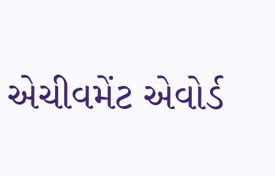એચીવમેંટ એવોર્ડ